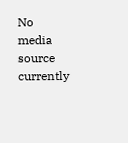No media source currently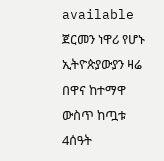available
ጀርመን ነዋሪ የሆኑ ኢትዮጵያውያን ዛሬ በዋና ከተማዋ ውስጥ ከጧቱ 4ሰዓት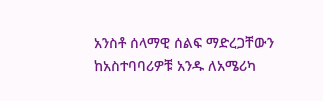አንስቶ ሰላማዊ ሰልፍ ማድረጋቸውን ከአስተባባሪዎቹ አንዱ ለአሜሪካ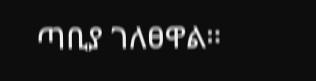ጣቢያ ገለፀዋል።